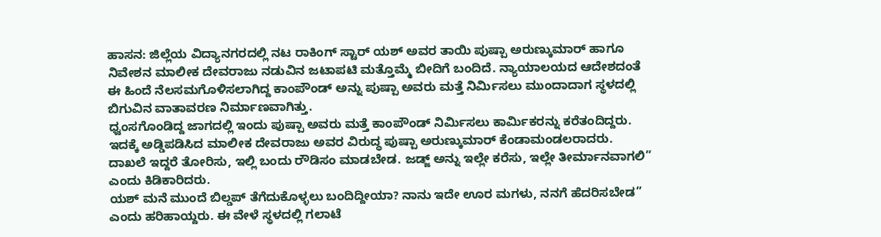ಹಾಸನ: ಜಿಲ್ಲೆಯ ವಿದ್ಯಾನಗರದಲ್ಲಿ ನಟ ರಾಕಿಂಗ್ ಸ್ಟಾರ್ ಯಶ್ ಅವರ ತಾಯಿ ಪುಷ್ಪಾ ಅರುಣ್ಕುಮಾರ್ ಹಾಗೂ ನಿವೇಶನ ಮಾಲೀಕ ದೇವರಾಜು ನಡುವಿನ ಜಟಾಪಟಿ ಮತ್ತೊಮ್ಮೆ ಬೀದಿಗೆ ಬಂದಿದೆ. ನ್ಯಾಯಾಲಯದ ಆದೇಶದಂತೆ ಈ ಹಿಂದೆ ನೆಲಸಮಗೊಳಿಸಲಾಗಿದ್ದ ಕಾಂಪೌಂಡ್ ಅನ್ನು ಪುಷ್ಪಾ ಅವರು ಮತ್ತೆ ನಿರ್ಮಿಸಲು ಮುಂದಾದಾಗ ಸ್ಥಳದಲ್ಲಿ ಬಿಗುವಿನ ವಾತಾವರಣ ನಿರ್ಮಾಣವಾಗಿತ್ತು.
ಧ್ವಂಸಗೊಂಡಿದ್ದ ಜಾಗದಲ್ಲಿ ಇಂದು ಪುಷ್ಪಾ ಅವರು ಮತ್ತೆ ಕಾಂಪೌಂಡ್ ನಿರ್ಮಿಸಲು ಕಾರ್ಮಿಕರನ್ನು ಕರೆತಂದಿದ್ದರು. ಇದಕ್ಕೆ ಅಡ್ಡಿಪಡಿಸಿದ ಮಾಲೀಕ ದೇವರಾಜು ಅವರ ವಿರುದ್ಧ ಪುಷ್ಪಾ ಅರುಣ್ಕುಮಾರ್ ಕೆಂಡಾಮಂಡಲರಾದರು. ದಾಖಲೆ ಇದ್ದರೆ ತೋರಿಸು, ಇಲ್ಲಿ ಬಂದು ರೌಡಿಸಂ ಮಾಡಬೇಡ. ಜಡ್ಜ್ ಅನ್ನು ಇಲ್ಲೇ ಕರೆಸು, ಇಲ್ಲೇ ತೀರ್ಮಾನವಾಗಲಿ” ಎಂದು ಕಿಡಿಕಾರಿದರು.
ಯಶ್ ಮನೆ ಮುಂದೆ ಬಿಲ್ಡಪ್ ತೆಗೆದುಕೊಳ್ಳಲು ಬಂದಿದ್ದೀಯಾ? ನಾನು ಇದೇ ಊರ ಮಗಳು, ನನಗೆ ಹೆದರಿಸಬೇಡ” ಎಂದು ಹರಿಹಾಯ್ದರು. ಈ ವೇಳೆ ಸ್ಥಳದಲ್ಲಿ ಗಲಾಟೆ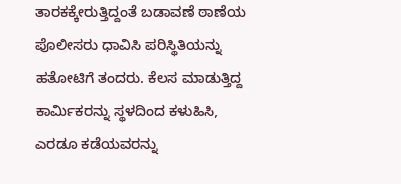ತಾರಕಕ್ಕೇರುತ್ತಿದ್ದಂತೆ ಬಡಾವಣೆ ಠಾಣೆಯ ಪೊಲೀಸರು ಧಾವಿಸಿ ಪರಿಸ್ಥಿತಿಯನ್ನು ಹತೋಟಿಗೆ ತಂದರು. ಕೆಲಸ ಮಾಡುತ್ತಿದ್ದ ಕಾರ್ಮಿಕರನ್ನು ಸ್ಥಳದಿಂದ ಕಳುಹಿಸಿ, ಎರಡೂ ಕಡೆಯವರನ್ನು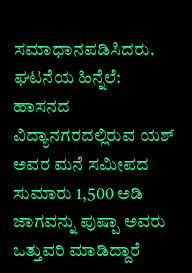ಸಮಾಧಾನಪಡಿಸಿದರು.
ಘಟನೆಯ ಹಿನ್ನೆಲೆ:
ಹಾಸನದ ವಿದ್ಯಾನಗರದಲ್ಲಿರುವ ಯಶ್ ಅವರ ಮನೆ ಸಮೀಪದ ಸುಮಾರು 1,500 ಅಡಿ ಜಾಗವನ್ನು ಪುಷ್ಪಾ ಅವರು ಒತ್ತುವರಿ ಮಾಡಿದ್ದಾರೆ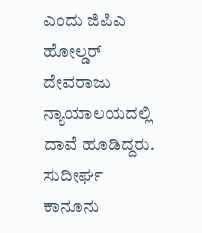ಎಂದು ಜಿಪಿಎ ಹೋಲ್ಡರ್ ದೇವರಾಜು ನ್ಯಾಯಾಲಯದಲ್ಲಿ ದಾವೆ ಹೂಡಿದ್ದರು. ಸುದೀರ್ಘ ಕಾನೂನು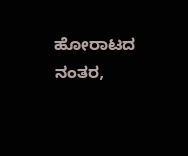ಹೋರಾಟದ ನಂತರ,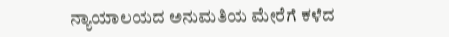ನ್ಯಾಯಾಲಯದ ಅನುಮತಿಯ ಮೇರೆಗೆ ಕಳೆದ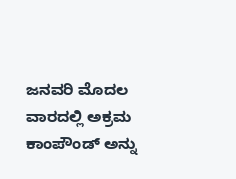ಜನವರಿ ಮೊದಲ ವಾರದಲ್ಲಿ ಅಕ್ರಮ ಕಾಂಪೌಂಡ್ ಅನ್ನು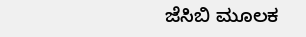ಜೆಸಿಬಿ ಮೂಲಕ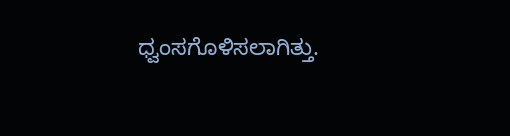ಧ್ವಂಸಗೊಳಿಸಲಾಗಿತ್ತು.